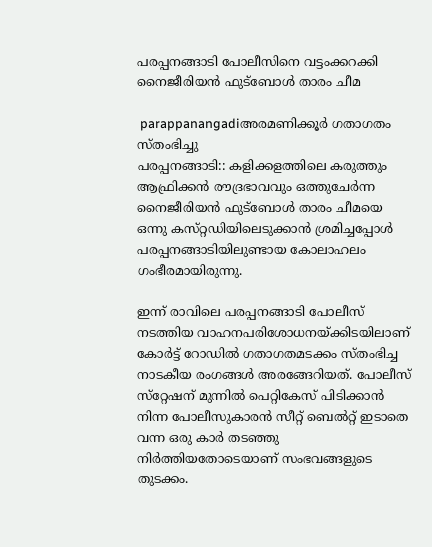പരപ്പനങ്ങാടി പോലീസിനെ വട്ടംക്കറക്കി നൈജീരിയന്‍ ഫുട്‌ബോള്‍ താരം ചീമ

 parappanangadiഅരമണിക്കൂര്‍ ഗതാഗതം സ്‌തംഭിച്ചു
പരപ്പനങ്ങാടി:: കളിക്കളത്തിലെ കരുത്തും ആഫ്രിക്കന്‍ രൗദ്രഭാവവും ഒത്തുചേര്‍ന്ന നൈജീരിയന്‍ ഫുട്‌ബോള്‍ താരം ചീമയെ ഒന്നു കസ്‌റ്റഡിയിലെടുക്കാന്‍ ശ്രമിച്ചപ്പോള്‍ പരപ്പനങ്ങാടിയിലുണ്ടായ കോലാഹലം ഗംഭീരമായിരുന്നു.

ഇന്ന്‌ രാവിലെ പരപ്പനങ്ങാടി പോലീസ്‌ നടത്തിയ വാഹനപരിശോധനയ്‌ക്കിടയിലാണ്‌ കോര്‍ട്ട്‌ റോഡില്‍ ഗതാഗതമടക്കം സ്‌തംഭിച്ച നാടകീയ രംഗങ്ങള്‍ അരങ്ങേറിയത്‌. പോലീസ്‌ സ്‌റ്റേഷന്‌ മുന്നില്‍ പെറ്റികേസ്‌ പിടിക്കാന്‍ നിന്ന പോലീസുകാരന്‍ സീറ്റ്‌ ബെല്‍റ്റ്‌ ഇടാതെ വന്ന ഒരു കാര്‍ തടഞ്ഞു നിര്‍ത്തിയതോടെയാണ്‌ സംഭവങ്ങളുടെ തുടക്കം.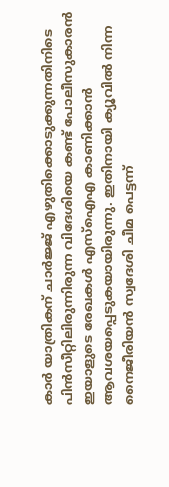കാര്‍ യാത്രികന്‌ ചാര്‍ജ്ജ്‌ എഴുതിക്കൊടുക്കുന്നതിനിടെ പിന്‍സീറ്റിലിരുന്നിരുന്ന വിദേശിയെ കണ്ട്‌ പോലീസുകാരന്‍ ഇയാളുടെ രേഖകള്‍ എസ്‌ഐഎ കാണിക്കാന്‍ ആവശയപ്പെടുകയായിരുന്നു. ഇതിനായി ക്യൂവില്‍ നിന്ന നൈജീരിയന്‍ സ്വദേശി ചീമ പെട്ടന്ന്‌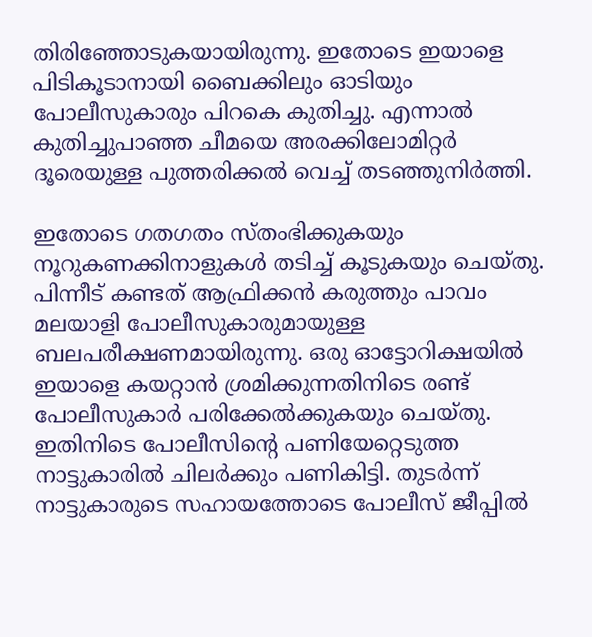തിരിഞ്ഞോടുകയായിരുന്നു. ഇതോടെ ഇയാളെ പിടികൂടാനായി ബൈക്കിലും ഓടിയും പോലീസുകാരും പിറകെ കുതിച്ചു. എന്നാല്‍ കുതിച്ചുപാഞ്ഞ ചീമയെ അരക്കിലോമിറ്റര്‍ ദൂരെയുള്ള പുത്തരിക്കല്‍ വെച്ച്‌ തടഞ്ഞുനിര്‍ത്തി.

ഇതോടെ ഗതഗതം സ്‌തംഭിക്കുകയും നൂറുകണക്കിനാളുകള്‍ തടിച്ച്‌ കൂടുകയും ചെയ്‌തു. പിന്നീട്‌ കണ്ടത്‌ ആഫ്രിക്കന്‍ കരുത്തും പാവം മലയാളി പോലീസുകാരുമായുള്ള ബലപരീക്ഷണമായിരുന്നു. ഒരു ഓട്ടോറിക്ഷയില്‍ ഇയാളെ കയറ്റാന്‍ ശ്രമിക്കുന്നതിനിടെ രണ്ട്‌ പോലീസുകാര്‍ പരിക്കേല്‍ക്കുകയും ചെയ്‌തു. ഇതിനിടെ പോലീസിന്റെ പണിയേറ്റെടുത്ത നാട്ടുകാരില്‍ ചിലര്‍ക്കും പണികിട്ടി. തുടര്‍ന്ന്‌ നാട്ടുകാരുടെ സഹായത്തോടെ പോലീസ്‌ ജീപ്പില്‍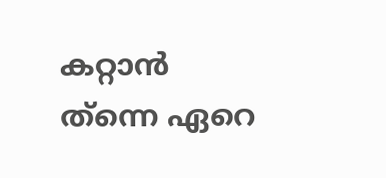കറ്റാന്‍ ത്‌ന്നെ ഏറെ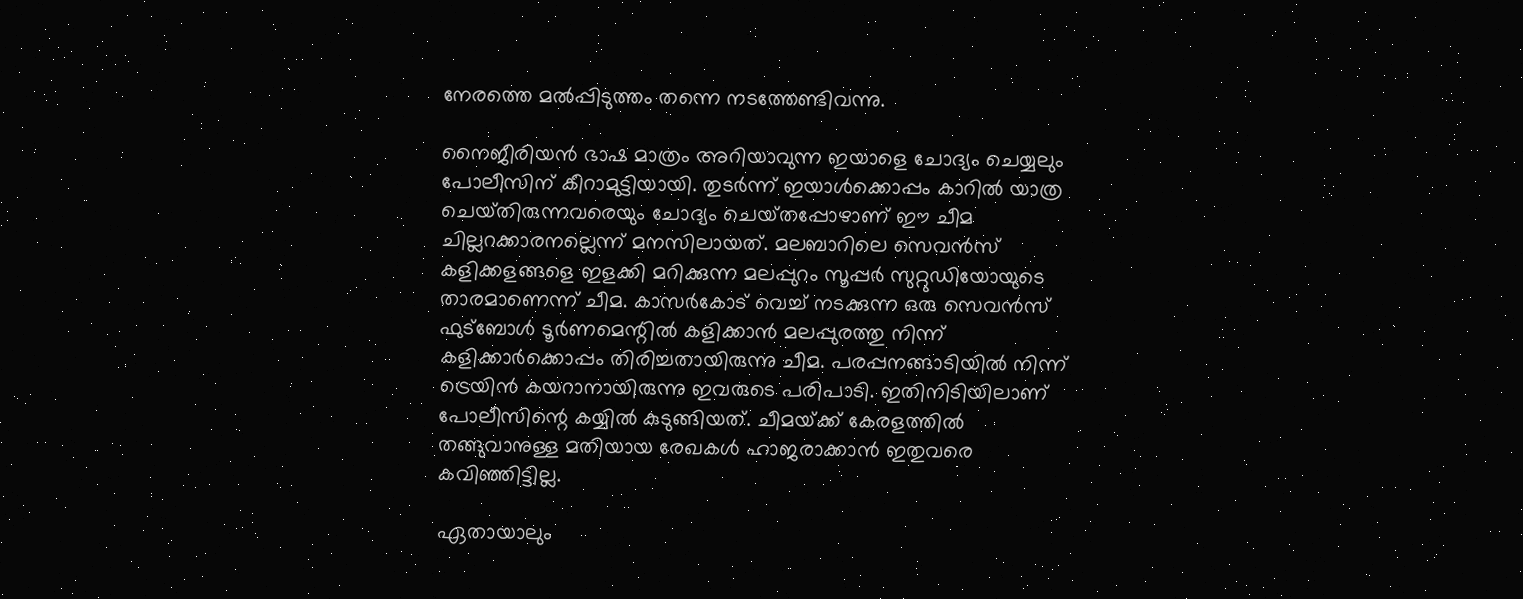നേരത്തെ മല്‍പ്പിടുത്തം തന്നെ നടത്തേണ്ടിവന്നു.

നൈജീരിയന്‍ ഭാഷ മാത്രം അറിയാവുന്ന ഇയാളെ ചോദ്യം ചെയ്യലും പോലീസിന്‌ കീറാമുട്ടിയായി. തുടര്‍ന്ന്‌ ഇയാള്‍ക്കൊപ്പം കാറില്‍ യാത്ര ചെയ്‌തിരുന്നവരെയും ചോദ്യം ചെയ്‌തപ്പോഴാണ്‌ ഈ ചീമ ചില്ലറക്കാരനല്ലെന്ന്‌ മനസിലായത്‌. മലബാറിലെ സെവന്‍സ്‌ കളിക്കളങ്ങളെ ഇളക്കി മറിക്കുന്ന മലപ്പുറം സൂപ്പര്‍ സുറ്റുഡിയോയുടെ താരമാണെന്ന്‌ ചീമ. കാസര്‍കോട്‌ വെച്ച്‌ നടക്കുന്ന ഒരു സെവന്‍സ്‌ ഫുട്‌ബോള്‍ ടൂര്‍ണമെന്റില്‍ കളിക്കാന്‍ മലപ്പുരത്തു നിന്ന്‌ കളിക്കാര്‍ക്കൊപ്പം തിരിച്ചതായിരുന്നു ചീമ. പരപ്പനങ്ങാടിയില്‍ നിന്ന്‌ ട്രെയിന്‍ കയറാനായിരുന്നു ഇവരുടെ പരിപാടി. ഇതിനിടിയിലാണ്‌ പോലീസിന്റെ കയ്യില്‍ കുടുങ്ങിയത്‌. ചീമയ്‌ക്ക്‌ കേരളത്തില്‍ തങ്ങുവാനുള്ള മതിയായ രേഖകള്‍ ഹാജരാക്കാന്‍ ഇതുവരെ കവിഞ്ഞിട്ടില്ല.

ഏതായാലും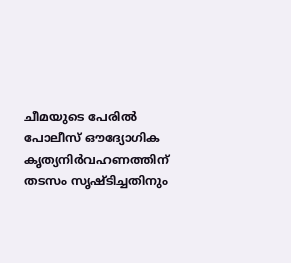ചീമയുടെ പേരില്‍ പോലീസ്‌ ഔദ്യോഗിക കൃത്യനിര്‍വഹണത്തിന്‌ തടസം സൃഷ്ടിച്ചതിനും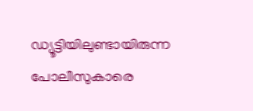ഡ്യൂട്ടിയിലുണ്ടായിരുന്ന പോലീസുകാരെ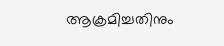ആക്രമിച്ചതിനും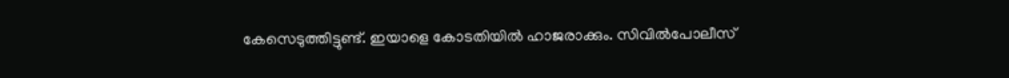കേസെടുത്തിട്ടുണ്ട്‌. ഇയാളെ കോടതിയില്‍ ഹാജരാക്കും. സിവില്‍പോലീസ്‌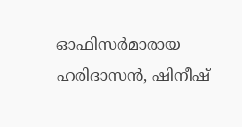ഓഫിസര്‍മാരായ ഹരിദാസന്‍, ഷിനീഷ്‌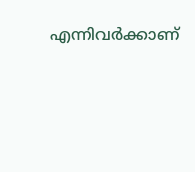എന്നിവര്‍ക്കാണ്‌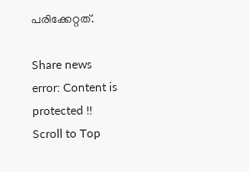പരിക്കേറ്റത്‌.

Share news
error: Content is protected !!
Scroll to Top